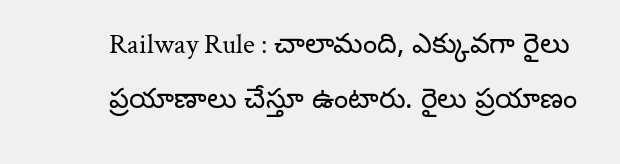Railway Rule : చాలామంది, ఎక్కువగా రైలు ప్రయాణాలు చేస్తూ ఉంటారు. రైలు ప్రయాణం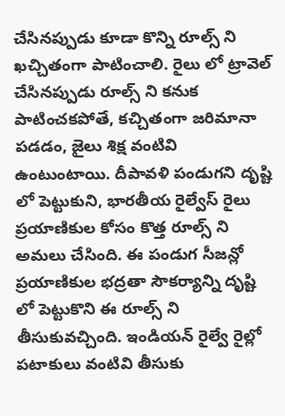చేసినప్పుడు కూడా కొన్ని రూల్స్ ని ఖచ్చితంగా పాటించాలి. రైలు లో ట్రావెల్ చేసినప్పుడు రూల్స్ ని కనుక పాటించకపోతే, కచ్చితంగా జరిమానా పడడం, జైలు శిక్ష వంటివి ఉంటుంటాయి. దీపావళి పండుగని దృష్టి లో పెట్టుకుని, భారతీయ రైల్వేస్ రైలు ప్రయాణికుల కోసం కొత్త రూల్స్ ని అమలు చేసింది. ఈ పండుగ సీజన్లో ప్రయాణికుల భద్రతా సౌకర్యాన్ని దృష్టి లో పెట్టుకొని ఈ రూల్స్ ని తీసుకువచ్చింది. ఇండియన్ రైల్వే రైల్లో పటాకులు వంటివి తీసుకు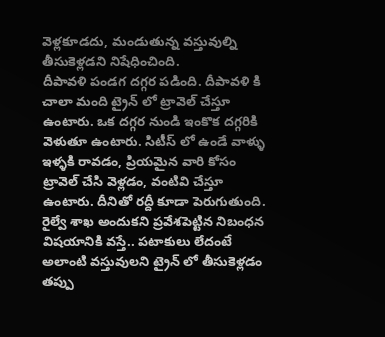వెళ్లకూడదు, మండుతున్న వస్తువుల్ని తీసుకెళ్లడని నిషేధించింది.
దీపావళి పండగ దగ్గర పడింది. దీపావళి కి చాలా మంది ట్రైన్ లో ట్రావెల్ చేస్తూ ఉంటారు. ఒక దగ్గర నుండి ఇంకొక దగ్గరికి వెళుతూ ఉంటారు. సిటీస్ లో ఉండే వాళ్ళు ఇళ్ళకి రావడం, ప్రియమైన వారి కోసం ట్రావెల్ చేసి వెళ్లడం, వంటివి చేస్తూ ఉంటారు. దీనితో రద్దీ కూడా పెరుగుతుంది.
రైల్వే శాఖ అందుకని ప్రవేశపెట్టిన నిబంధన విషయానికి వస్తే.. పటాకులు లేదంటే అలాంటి వస్తువులని ట్రైన్ లో తీసుకెళ్లడం తప్పు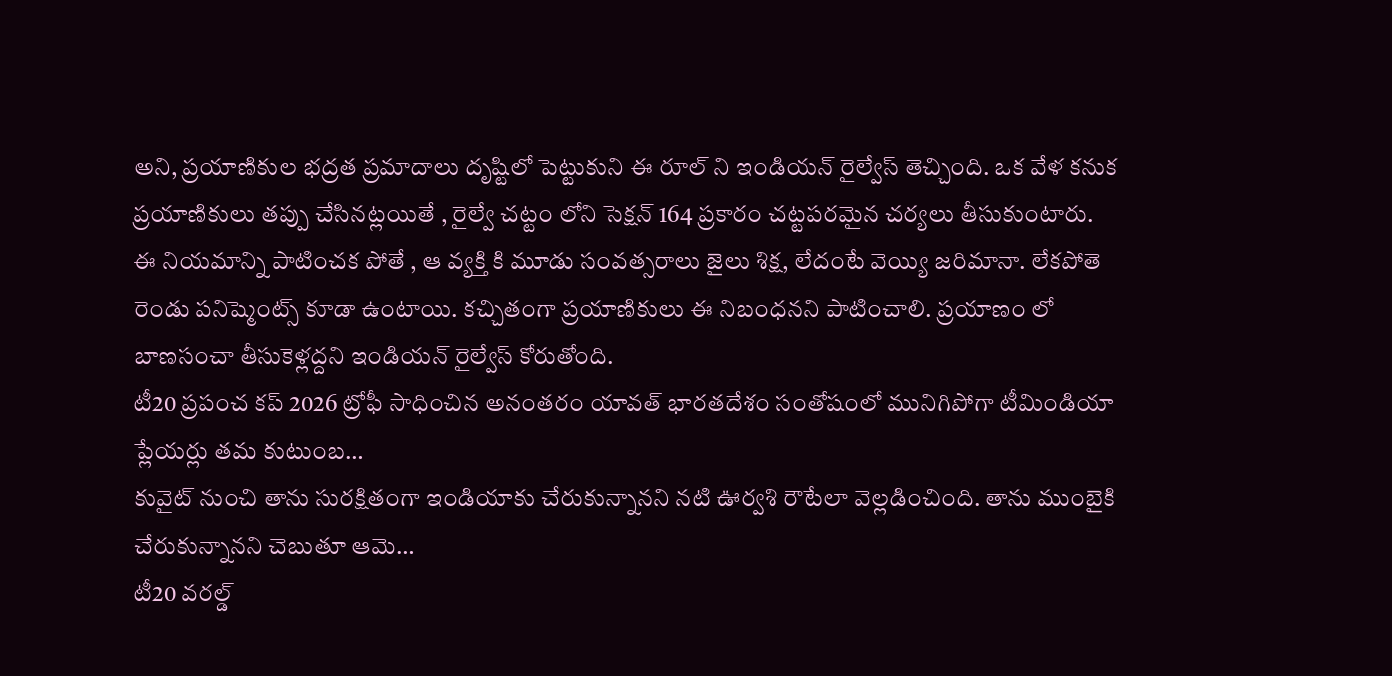అని, ప్రయాణికుల భద్రత ప్రమాదాలు దృష్టిలో పెట్టుకుని ఈ రూల్ ని ఇండియన్ రైల్వేస్ తెచ్చింది. ఒక వేళ కనుక ప్రయాణికులు తప్పు చేసినట్లయితే , రైల్వే చట్టం లోని సెక్షన్ 164 ప్రకారం చట్టపరమైన చర్యలు తీసుకుంటారు.
ఈ నియమాన్ని పాటించక పోతే , ఆ వ్యక్తి కి మూడు సంవత్సరాలు జైలు శిక్ష, లేదంటే వెయ్యి జరిమానా. లేకపోతె రెండు పనిష్మెంట్స్ కూడా ఉంటాయి. కచ్చితంగా ప్రయాణికులు ఈ నిబంధనని పాటించాలి. ప్రయాణం లో బాణసంచా తీసుకెళ్లద్దని ఇండియన్ రైల్వేస్ కోరుతోంది.
టీ20 ప్రపంచ కప్ 2026 ట్రోఫీ సాధించిన అనంతరం యావత్ భారతదేశం సంతోషంలో మునిగిపోగా టీమిండియా ప్లేయర్లు తమ కుటుంబ…
కువైట్ నుంచి తాను సురక్షితంగా ఇండియాకు చేరుకున్నానని నటి ఊర్వశి రౌటేలా వెల్లడించింది. తాను ముంబైకి చేరుకున్నానని చెబుతూ ఆమె…
టీ20 వరల్డ్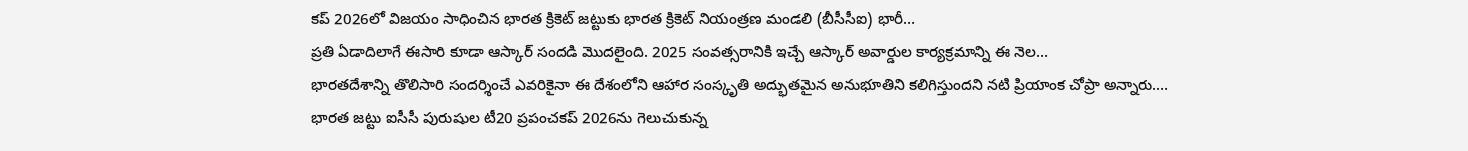కప్ 2026లో విజయం సాధించిన భారత క్రికెట్ జట్టుకు భారత క్రికెట్ నియంత్రణ మండలి (బీసీసీఐ) భారీ…
ప్రతి ఏడాదిలాగే ఈసారి కూడా ఆస్కార్ సందడి మొదలైంది. 2025 సంవత్సరానికి ఇచ్చే ఆస్కార్ అవార్డుల కార్యక్రమాన్ని ఈ నెల…
భారతదేశాన్ని తొలిసారి సందర్శించే ఎవరికైనా ఈ దేశంలోని ఆహార సంస్కృతి అద్భుతమైన అనుభూతిని కలిగిస్తుందని నటి ప్రియాంక చోప్రా అన్నారు.…
భారత జట్టు ఐసీసీ పురుషుల టీ20 ప్రపంచకప్ 2026ను గెలుచుకున్న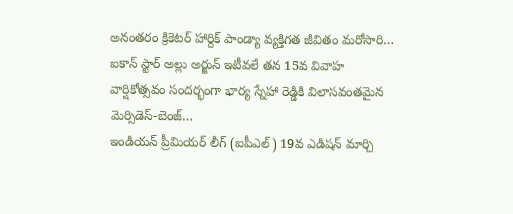అనంతరం క్రికెటర్ హార్దిక్ పాండ్యా వ్యక్తిగత జీవితం మరోసారి…
ఐకాన్ స్టార్ అల్లు అర్జున్ ఇటీవలే తన 15వ వివాహ వార్షికోత్సవం సందర్భంగా భార్య స్నేహా రెడ్డికి విలాసవంతమైన మెర్సిడెస్-బెంజ్…
ఇండియన్ ప్రీమియర్ లీగ్ (ఐపీఎల్) 19వ ఎడిషన్ మార్చి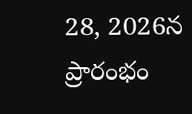28, 2026న ప్రారంభం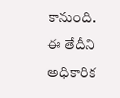కానుంది. ఈ తేదీని అధికారిక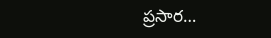ప్రసార…